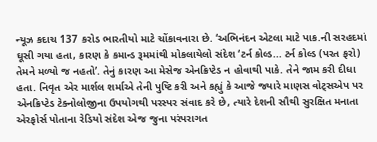ન્યૂઝ કદાચ 137 કરોડ ભારતીયો માટે ચોંકાવનારા છે. ‘અભિનંદન એટલા માટે પાક.ની સરહદમાં ઘૂસી ગયા હતા, કારણ કે કમાન્ડ રૂમમાંથી મોકલાયેલો સંદેશ ‘ટર્ન કોલ્ડ... ટર્ન કોલ્ડ (પરત ફરો) તેમને મળ્યો જ નહતો’. તેનું કારણ આ મેસેજ એનક્રિપ્ટેડ ન હોવાથી પાકે. તેને જામ કરી દીધા હતા. નિવૃત એર માર્શલ શર્માએ તેની પુષ્ટિ કરી અને કહ્યું કે આજે જ્યારે માણસ વોટ્સએપ પર એનક્રિપ્ટેડ ટેક્નોલોજીના ઉપયોગથી પરસ્પર સંવાદ કરે છે, ત્યારે દેશની સૌથી સુરક્ષિત મનાતા એરફોર્સ પોતાના રેડિયો સંદેશ એજ જુના પરંપરાગત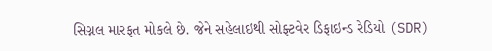સિગ્નલ મારફત મોકલે છે. જેને સહેલાઇથી સોફ્ટવેર ડિફાઇન્ડ રેડિયો (SDR)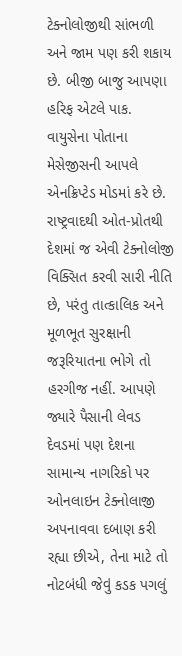ટેક્નોલોજીથી સાંભળી અને જામ પણ કરી શકાય છે. બીજી બાજુ આપણા હરિફ એટલે પાક. વાયુસેના પોતાના મેસેજીસની આપલે એનક્રિપ્ટેડ મોડમાં કરે છે. રાષ્ટ્રવાદથી ઓત-પ્રોતથી દેશમાં જ એવી ટેક્નોલોજી વિક્સિત કરવી સારી નીતિ છે, પરંતુ તાત્કાલિક અને મૂળભૂત સુરક્ષાની જરૂરિયાતના ભોગે તો હરગીજ નહીં. આપણે જ્યારે પૈસાની લેવડ દેવડમાં પણ દેશના સામાન્ય નાગરિકો પર ઓનલાઇન ટેક્નોલાજી અપનાવવા દબાણ કરી રહ્યા છીએ, તેના માટે તો નોટબંધી જેવું કડક પગલું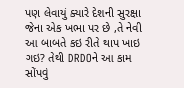પણ લેવાયું ક્યારે દેશની સુરક્ષા જેના એક ખભા પર છે ,તે નેવી આ બાબતે કઇ રીતે થાપ ખાઇ ગઇ? તેથી DRDOને આ કામ સોંપવું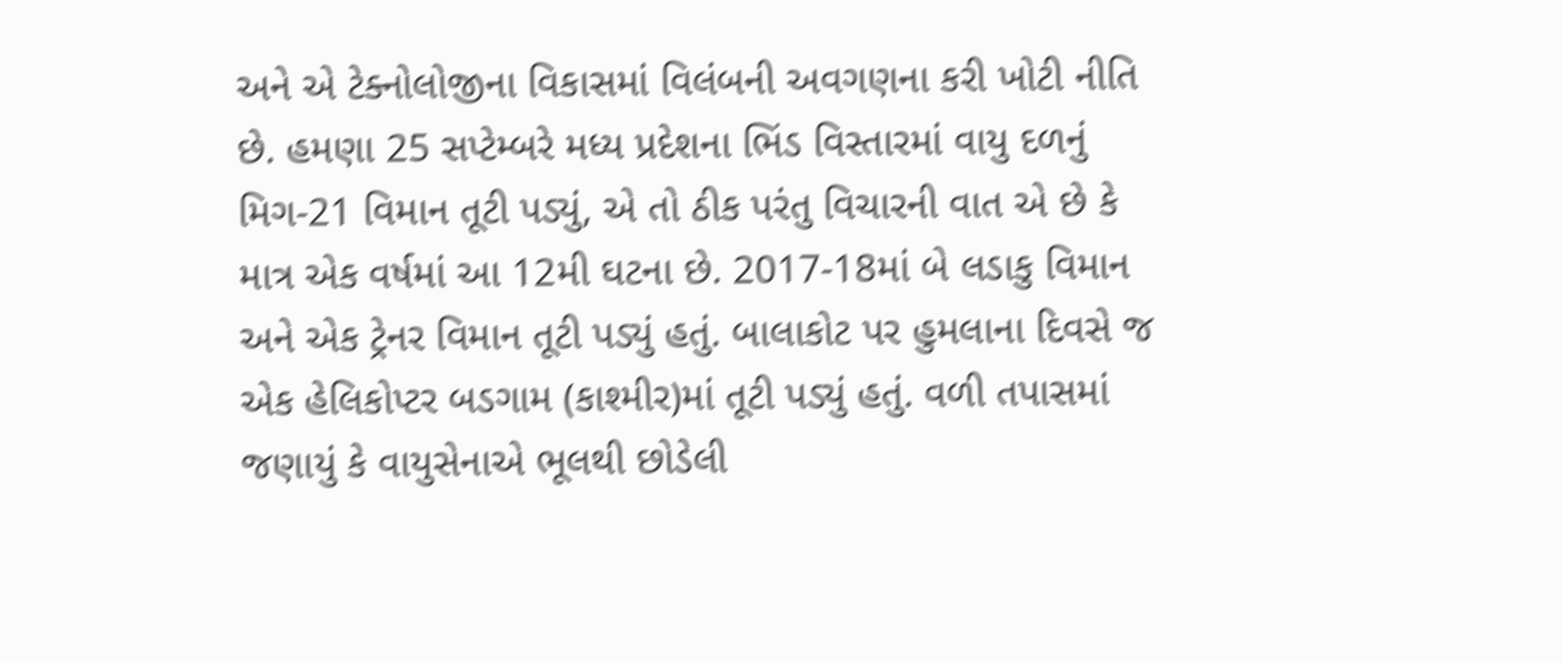અને એ ટેક્નોલોજીના વિકાસમાં વિલંબની અવગણના કરી ખોટી નીતિ છે. હમણા 25 સપ્ટેમ્બરે મધ્ય પ્રદેશના ભિંડ વિસ્તારમાં વાયુ દળનું મિગ-21 વિમાન તૂટી પડ્યું, એ તો ઠીક પરંતુ વિચારની વાત એ છે કે માત્ર એક વર્ષમાં આ 12મી ઘટના છે. 2017-18માં બે લડાકુ વિમાન અને એક ટ્રેનર વિમાન તૂટી પડ્યું હતું. બાલાકોટ પર હુમલાના દિવસે જ એક હેલિકોપ્ટર બડગામ (કાશ્મીર)માં તૂટી પડ્યું હતું. વળી તપાસમાં જણાયું કે વાયુસેનાએ ભૂલથી છોડેલી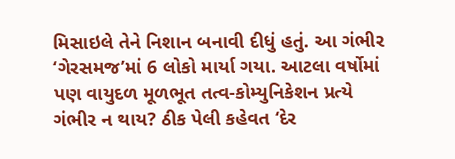મિસાઇલે તેને નિશાન બનાવી દીધું હતું. આ ગંભીર ‘ગેરસમજ’માં 6 લોકો માર્યા ગયા. આટલા વર્ષોમાં પણ વાયુદળ મૂળભૂત તત્વ-કોમ્યુનિકેશન પ્રત્યે ગંભીર ન થાય? ઠીક પેલી કહેવત ‘દેર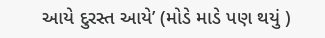આયે દુરસ્ત આયે’ (મોડે માડે પણ થયું )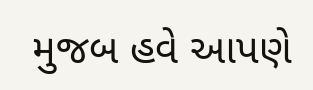મુજબ હવે આપણે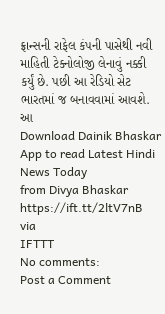ફ્રાન્સની રાફેલ કંપની પાસેથી નવી માહિતી ટેક્નોલોજી લેનાવું નક્કી કર્યું છે. પછી આ રેડિયો સેટ ભારતમાં જ બનાવવામાં આવશે.
આ
Download Dainik Bhaskar App to read Latest Hindi News Today
from Divya Bhaskar https://ift.tt/2ltV7nB
via
IFTTT
No comments:
Post a Comment